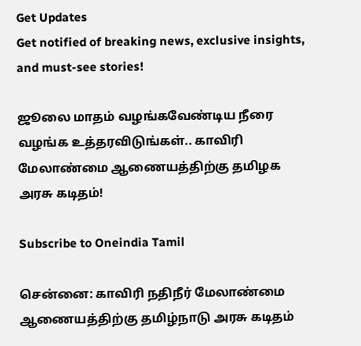Get Updates
Get notified of breaking news, exclusive insights, and must-see stories!

ஜூலை மாதம் வழங்கவேண்டிய நீரை வழங்க உத்தரவிடுங்கள்.. காவிரி மேலாண்மை ஆணையத்திற்கு தமிழக அரசு கடிதம்!

Subscribe to Oneindia Tamil

சென்னை: காவிரி நதிநீர் மேலாண்மை ஆணையத்திற்கு தமிழ்நாடு அரசு கடிதம்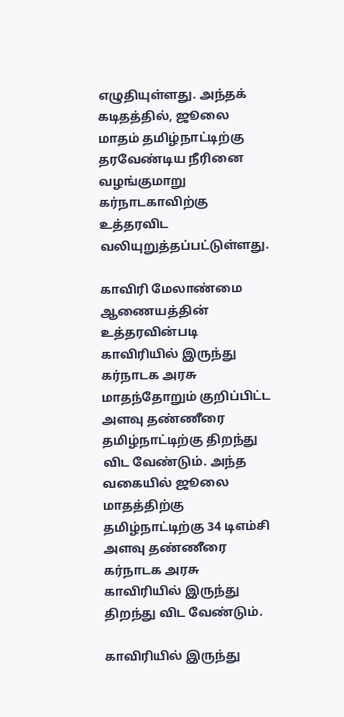எழுதியுள்ளது. அந்தக் கடிதத்தில், ஜூலை மாதம் தமிழ்நாட்டிற்கு தரவேண்டிய நீரினை வழங்குமாறு கர்நாடகாவிற்கு உத்தரவிட வலியுறுத்தப்பட்டுள்ளது.

காவிரி மேலாண்மை ஆணையத்தின் உத்தரவின்படி காவிரியில் இருந்து கர்நாடக அரசு மாதந்தோறும் குறிப்பிட்ட அளவு தண்ணீரை தமிழ்நாட்டிற்கு திறந்து விட வேண்டும். அந்த வகையில் ஜூலை மாதத்திற்கு தமிழ்நாட்டிற்கு 34 டிஎம்சி அளவு தண்ணீரை கர்நாடக அரசு காவிரியில் இருந்து திறந்து விட வேண்டும்.

காவிரியில் இருந்து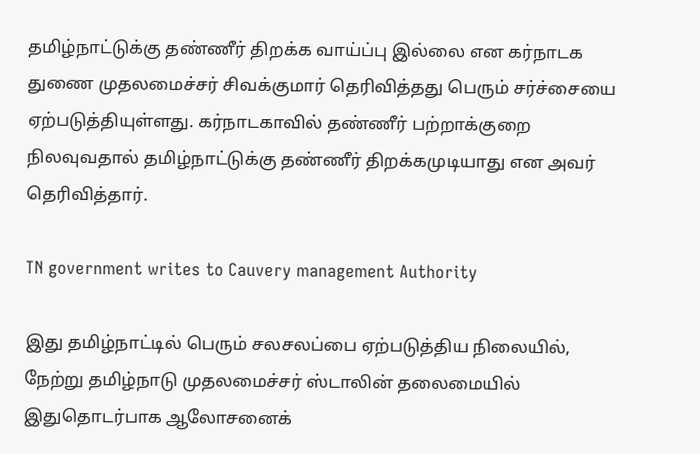தமிழ்நாட்டுக்கு தண்ணீர் திறக்க வாய்ப்பு இல்லை என கர்நாடக துணை முதலமைச்சர் சிவக்குமார் தெரிவித்தது பெரும் சர்ச்சையை ஏற்படுத்தியுள்ளது. கர்நாடகாவில் தண்ணீர் பற்றாக்குறை நிலவுவதால் தமிழ்நாட்டுக்கு தண்ணீர் திறக்கமுடியாது என அவர் தெரிவித்தார்.

TN government writes to Cauvery management Authority

இது தமிழ்நாட்டில் பெரும் சலசலப்பை ஏற்படுத்திய நிலையில், நேற்று தமிழ்நாடு முதலமைச்சர் ஸ்டாலின் தலைமையில் இதுதொடர்பாக ஆலோசனைக்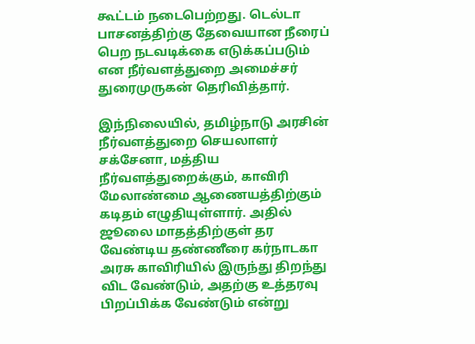கூட்டம் நடைபெற்றது. டெல்டா பாசனத்திற்கு தேவையான நீரைப் பெற நடவடிக்கை எடுக்கப்படும் என நீர்வளத்துறை அமைச்சர் துரைமுருகன் தெரிவித்தார்.

இந்நிலையில், தமிழ்நாடு அரசின் நீர்வளத்துறை செயலாளர் சக்சேனா, மத்திய நீர்வளத்துறைக்கும், காவிரி மேலாண்மை ஆணையத்திற்கும் கடிதம் எழுதியுள்ளார். அதில் ஜூலை மாதத்திற்குள் தர வேண்டிய தண்ணீரை கர்நாடகா அரசு காவிரியில் இருந்து திறந்து விட வேண்டும், அதற்கு உத்தரவு பிறப்பிக்க வேண்டும் என்று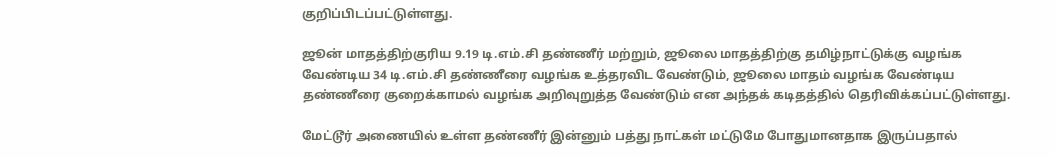குறிப்பிடப்பட்டுள்ளது.

ஜூன் மாதத்திற்குரிய 9.19 டி.எம்.சி தண்ணீர் மற்றும், ஜூலை மாதத்திற்கு தமிழ்நாட்டுக்கு வழங்க வேண்டிய 34 டி.எம்.சி தண்ணீரை வழங்க உத்தரவிட வேண்டும், ஜூலை மாதம் வழங்க வேண்டிய தண்ணீரை குறைக்காமல் வழங்க அறிவுறுத்த வேண்டும் என அந்தக் கடிதத்தில் தெரிவிக்கப்பட்டுள்ளது.

மேட்டூர் அணையில் உள்ள தண்ணீர் இன்னும் பத்து நாட்கள் மட்டுமே போதுமானதாக இருப்பதால்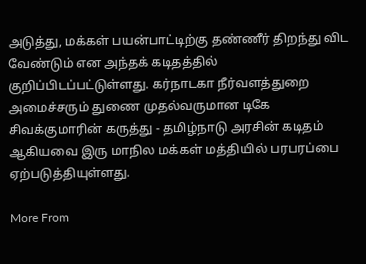அடுத்து, மக்கள் பயன்பாட்டிற்கு தண்ணீர் திறந்து விட வேண்டும் என அந்தக் கடிதத்தில் குறிப்பிடப்பட்டுள்ளது. கர்நாடகா நீர்வளத்துறை அமைச்சரும் துணை முதல்வருமான டிகே சிவக்குமாரின் கருத்து - தமிழ்நாடு அரசின் கடிதம் ஆகியவை இரு மாநில மக்கள் மத்தியில் பரபரப்பை ஏற்படுத்தியுள்ளது.

More From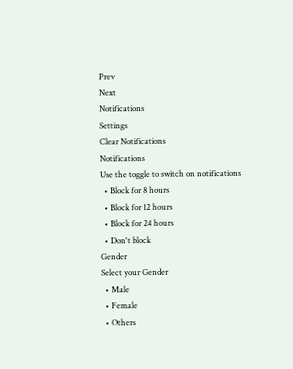Prev
Next
Notifications
Settings
Clear Notifications
Notifications
Use the toggle to switch on notifications
  • Block for 8 hours
  • Block for 12 hours
  • Block for 24 hours
  • Don't block
Gender
Select your Gender
  • Male
  • Female
  • Others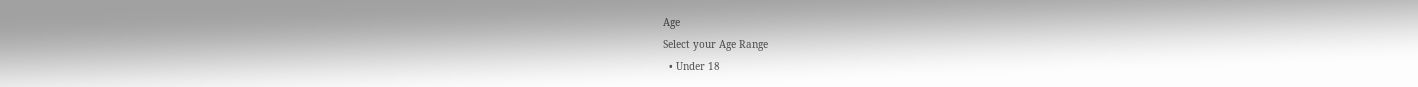Age
Select your Age Range
  • Under 18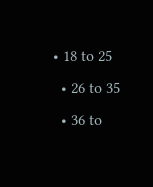• 18 to 25
  • 26 to 35
  • 36 to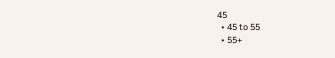45
  • 45 to 55
  • 55+